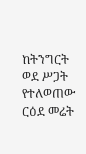ከትንግርት ወደ ሥጋት የተለወጠው ርዕደ መሬት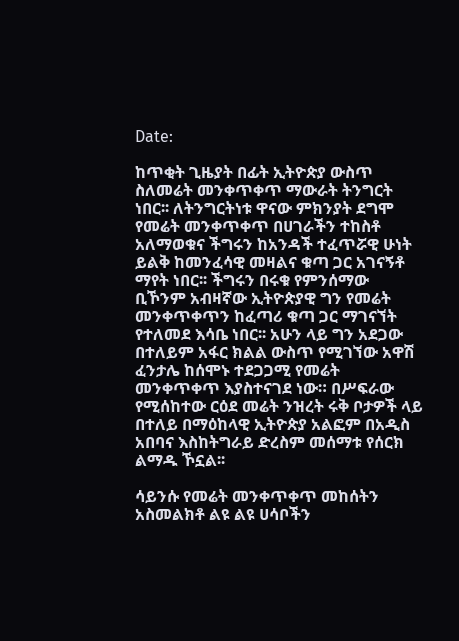Date:

ከጥቂት ጊዜያት በፊት ኢትዮጵያ ውስጥ ስለመሬት መንቀጥቀጥ ማውራት ትንግርት ነበር፡፡ ለትንግርትነቱ ዋናው ምክንያት ደግሞ የመሬት መንቀጥቀጥ በሀገራችን ተከስቶ አለማወቁና ችግሩን ከአንዳች ተፈጥሯዊ ሁነት ይልቅ ከመንፈሳዊ መዛልና ቁጣ ጋር አገናኝቶ ማየት ነበር፡፡ ችግሩን በሩቁ የምንሰማው ቢኾንም አብዛኛው ኢትዮጵያዊ ግን የመሬት መንቀጥቀጥን ከፈጣሪ ቁጣ ጋር ማገናኘት የተለመደ እሳቤ ነበር፡፡ አሁን ላይ ግን አደጋው በተለይም አፋር ክልል ውስጥ የሚገኘው አዋሽ ፈንታሌ ከሰሞኑ ተደጋጋሚ የመሬት መንቀጥቀጥ እያስተናገደ ነው። በሥፍራው የሚሰከተው ርዕደ መሬት ንዝረት ሩቅ ቦታዎች ላይ በተለይ በማዕከላዊ ኢትዮጵያ አልፎም በአዲስ አበባና እስከትግራይ ድረስም መሰማቱ የሰርክ ልማዱ ኾኗል፡፡

ሳይንሱ የመሬት መንቀጥቀጥ መከሰትን አስመልክቶ ልዩ ልዩ ሀሳቦችን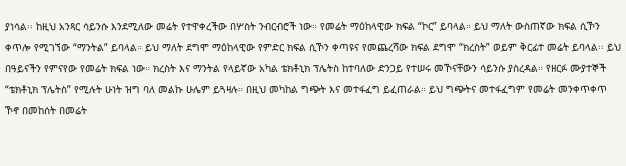ያነሳል፡፡ ከዚህ አንጻር ሳይንሱ እንደሚለው መሬት የተዋቀረችው በሦስት ንብርብሮች ነው። የመሬት ማዕከላዊው ክፍል “ኮር” ይባላል። ይህ ማለት ውስጠኛው ክፍል ሲኾን ቀጥሎ የሚገኘው “ማንትል” ይባላል። ይህ ማለት ደግሞ ማዕከላዊው የምድር ክፍል ሲኾን ቀጣዩና የመጨረሻው ክፍል ደግሞ “ክረስት” ወይም ቅርፊተ መሬት ይባላል፡፡ ይህ በዓይናችን የምናየው የመሬት ክፍል ነው። ክረስት እና ማንትል የላይኛው አካል ቴክቶኒክ ፕሌትስ ከተባለው ድንጋይ የተሠሩ መኾናቸውን ሳይንሱ ያስረዳል። የዘርፉ ሙያተኞች “ቴክቶኒክ ፕሌትስ” የሚሉት ሁነት ዝግ ባለ መልኩ ሁሌም ይጓዛሉ። በዚህ መካከል ግጭት እና መተፋፈግ ይፈጠራል። ይህ ግጭትና መተፋፈግም የመሬት መንቀጥቀጥ ኾኖ በመከሰት በመሬት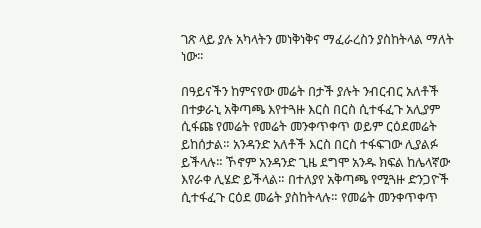ገጽ ላይ ያሉ አካላትን መነቅነቅና ማፈራረስን ያስከትላል ማለት ነው፡፡

በዓይናችን ከምናየው መሬት በታች ያሉት ንብርብር አለቶች በተቃራኒ አቅጣጫ እየተጓዙ እርስ በርስ ሲተፋፈጉ አሊያም ሲፋጩ የመሬት የመሬት መንቀጥቀጥ ወይም ርዕደመሬት ይከሰታል። አንዳንድ አለቶች እርስ በርስ ተፋፍገው ሊያልፉ ይችላሉ። ኾኖም አንዳንድ ጊዜ ደግሞ አንዱ ክፍል ከሌላኛው እየራቀ ሊሄድ ይችላል። በተለያየ አቅጣጫ የሚጓዙ ድንጋዮች ሲተፋፈጉ ርዕደ መሬት ያስከትላሉ። የመሬት መንቀጥቀጥ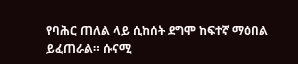የባሕር ጠለል ላይ ሲከሰት ደግሞ ከፍተኛ ማዕበል ይፈጠራል። ሱናሚ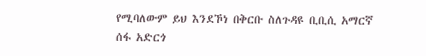የሚባለውም ይህ እንደኾነ በቅርቡ ስለጉዳዩ ቢቢሲ አማርኛ ሰፋ አድርጎ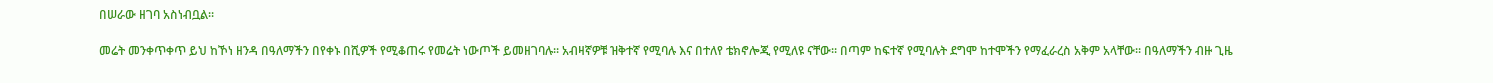በሠራው ዘገባ አስነብቧል።

መሬት መንቀጥቀጥ ይህ ከኾነ ዘንዳ በዓለማችን በየቀኑ በሺዎች የሚቆጠሩ የመሬት ነውጦች ይመዘገባሉ። አብዛኛዎቹ ዝቅተኛ የሚባሉ እና በተለየ ቴክኖሎጂ የሚለዩ ናቸው። በጣም ከፍተኛ የሚባሉት ደግሞ ከተሞችን የማፈራረስ አቅም አላቸው። በዓለማችን ብዙ ጊዜ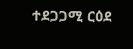ተደጋጋሚ ርዕደ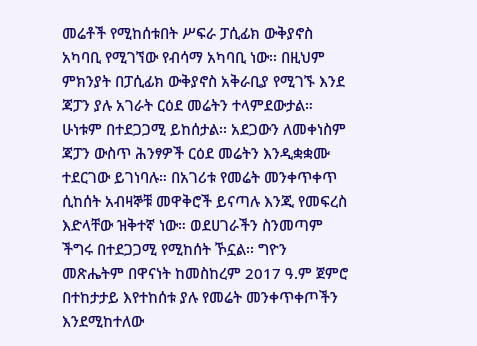መሬቶች የሚከሰቱበት ሥፍራ ፓሲፊክ ውቅያኖስ አካባቢ የሚገኘው የብሳማ አካባቢ ነው፡፡ በዚህም ምክንያት በፓሲፊክ ውቅያኖስ አቅራቢያ የሚገኙ እንደ ጃፓን ያሉ አገራት ርዕደ መሬትን ተላምደውታል። ሁነቱም በተደጋጋሚ ይከሰታል፡፡ አደጋውን ለመቀነስም ጃፓን ውስጥ ሕንፃዎች ርዕደ መሬትን እንዲቋቋሙ ተደርገው ይገነባሉ። በአገሪቱ የመሬት መንቀጥቀጥ ሲከሰት አብዛኞቹ መዋቅሮች ይናጣሉ እንጂ የመፍረስ እድላቸው ዝቅተኛ ነው። ወደሀገራችን ስንመጣም ችግሩ በተደጋጋሚ የሚከሰት ኾኗል፡፡ ግዮን መጽሔትም በዋናነት ከመስከረም 2017 ዓ.ም ጀምሮ በተከታታይ እየተከሰቱ ያሉ የመሬት መንቀጥቀጦችን እንደሚከተለው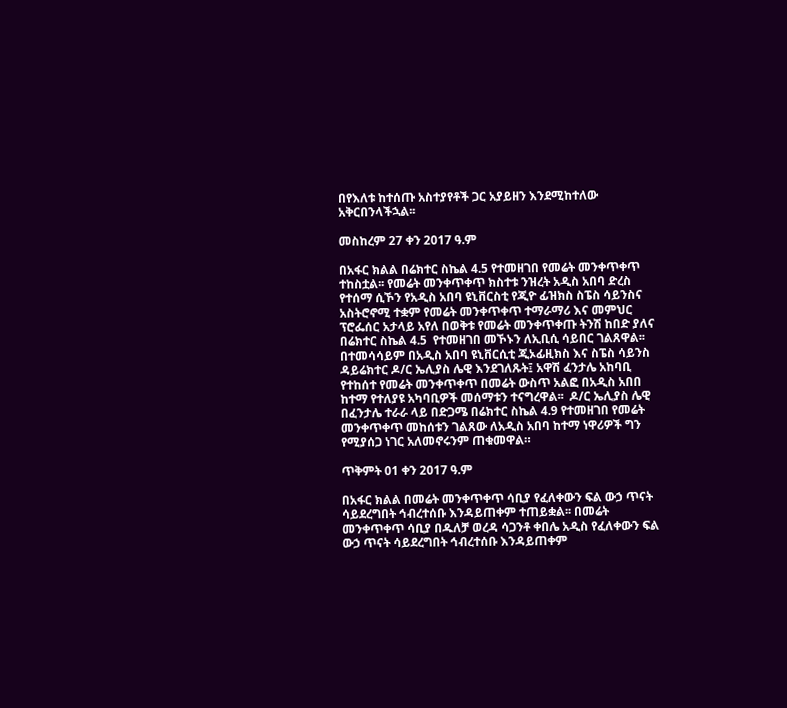በየእለቱ ከተሰጡ አስተያየቶች ጋር አያይዘን እንደሚከተለው አቅርበንላችኋል፡፡

መስከረም 27 ቀን 2017 ዓ.ም

በአፋር ክልል በሬክተር ስኬል 4.5 የተመዘገበ የመሬት መንቀጥቀጥ ተከስቷል፡፡ የመሬት መንቀጥቀጥ ክስተቱ ንዝረት አዲስ አበባ ድረስ የተሰማ ሲኾን የአዲስ አበባ ዩኒቨርስቲ የጂዮ ፊዝክስ ስፔስ ሳይንስና አስትሮኖሚ ተቋም የመሬት መንቀጥቀጥ ተማራማሪ እና መምህር ፕሮፌሰር አታላይ አየለ በወቅቱ የመሬት መንቀጥቀጡ ትንሽ ከበድ ያለና በሬክተር ስኬል 4.5  የተመዘገበ መኾኑን ለኢቢሲ ሳይበር ገልጸዋል፡፡ በተመሳሳይም በአዲስ አበባ ዩኒቨርሲቲ ጂኦፊዚክስ እና ስፔስ ሳይንስ ዳይሬክተር ዶ/ር ኤሊያስ ሌዊ እንደገለጹት፤ አዋሽ ፈንታሌ አከባቢ የተከሰተ የመሬት መንቀጥቀጥ በመሬት ውስጥ አልፎ በአዲስ አበበ ከተማ የተለያዩ አካባቢዎች መሰማቱን ተናግረዋል፡፡  ዶ/ር ኤሊያስ ሌዊ በፈንታሌ ተራራ ላይ በድጋሜ በሬክተር ስኬል 4.9 የተመዘገበ የመሬት መንቀጥቀጥ መከሰቱን ገልጸው ለአዲስ አበባ ከተማ ነዋሪዎች ግን የሚያሰጋ ነገር አለመኖሩንም ጠቁመዋል።

ጥቅምት 01 ቀን 2017 ዓ.ም

በአፋር ክልል በመሬት መንቀጥቀጥ ሳቢያ የፈለቀውን ፍል ውኃ ጥናት ሳይደረግበት ኅብረተሰቡ እንዳይጠቀም ተጠይቋል፡፡ በመሬት መንቀጥቀጥ ሳቢያ በዱለቻ ወረዳ ሳጋንቶ ቀበሌ አዲስ የፈለቀውን ፍል ውኃ ጥናት ሳይደረግበት ኅብረተሰቡ እንዳይጠቀም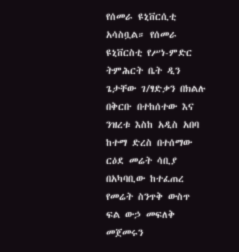የሰመራ ዩኒቨርሲቲ አሳስቧል። የሰመራ ዩኒቨርስቲ የሥነ-ምድር ትምሕርት ቤት ዲን ጌታቸው ገ/ፃድቃን በክልሉ በቅርቡ በተከሰተው እና ንዝረቱ እስከ አዲስ አበባ ከተማ ድረስ በተሰማው ርዕደ መሬት ሳቢያ በአካባቢው ከተፈጠረ የመሬት ስንጥቅ ውስጥ ፍል ውኃ መፍለቅ መጀመሩን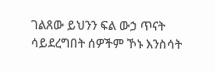ገልጸው ይህንን ፍል ውኃ ጥናት ሳይደረግበት ሰዎችም ኾኑ እንስሳት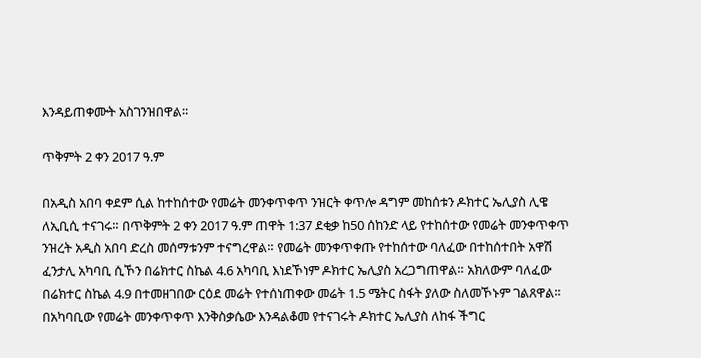እንዳይጠቀሙት አስገንዝበዋል።

ጥቅምት 2 ቀን 2017 ዓ.ም

በአዲስ አበባ ቀደም ሲል ከተከሰተው የመሬት መንቀጥቀጥ ንዝርት ቀጥሎ ዳግም መከሰቱን ዶክተር ኤሊያስ ሊዌ ለኢቢሲ ተናገሩ። በጥቅምት 2 ቀን 2017 ዓ.ም ጠዋት 1:37 ደቂቃ ከ50 ሰከንድ ላይ የተከሰተው የመሬት መንቀጥቀጥ ንዝረት አዲስ አበባ ድረስ መሰማቱንም ተናግረዋል። የመሬት መንቀጥቀጡ የተከሰተው ባለፈው በተከሰተበት አዋሽ ፈንታሊ አካባቢ ሲኾን በሬክተር ስኬል 4.6 አካባቢ እነደኾነም ዶክተር ኤሊያስ አረጋግጠዋል። አክለውም ባለፈው በሬክተር ስኬል 4.9 በተመዘገበው ርዕደ መሬት የተሰነጠቀው መሬት 1.5 ሜትር ስፋት ያለው ስለመኾኑም ገልጸዋል። በአካባቢው የመሬት መንቀጥቀጥ እንቅስቃሴው እንዳልቆመ የተናገሩት ዶክተር ኤሊያስ ለከፋ ችግር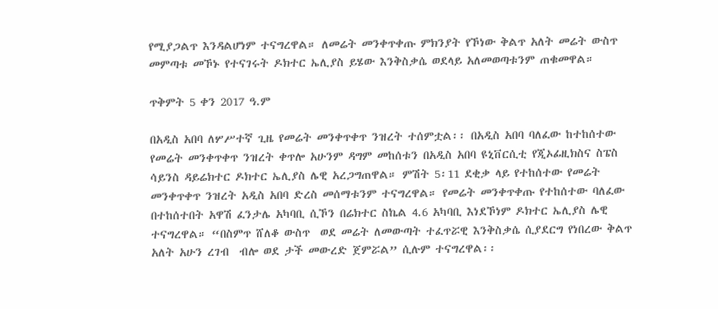የሚያጋልጥ እንዳልሆነም ተናግረዋል። ለመሬት መንቀጥቀጡ ምክንያት የኾነው ቅልጥ አለት መሬት ውስጥ መምጣቱ መኾኑ የተናገሩት ዶክተር ኤሊያስ ይሄው እንቅስቃሴ ወደላይ አለመወጣቱንም ጠቁመዋል።

ጥቅምት 5 ቀን 2017 ዓ.ም

በአዲስ አበባ ለሦሥተኛ ጊዜ የመሬት መንቀጥቀጥ ንዝረት ተሰምቷል፡፡ በአዲስ አበባ ባለፈው ከተከሰተው የመሬት መንቀጥቀጥ ንዝረት ቀጥሎ አሁንም ዳግም መከሰቱን በአዲስ አበባ ዩኒቨርሲቲ የጂኦፊዚክስና ስፔስ ሳይንስ ዳይሬክተር ዶክተር ኤሊያስ ሌዊ አረጋግጠዋል። ምሽት 5፡11 ደቂቃ ላይ የተከሰተው የመሬት መንቀጥቀጥ ንዝረት አዲስ አበባ ድረስ መሰማቱንም ተናግረዋል። የመሬት መንቀጥቀጡ የተከሰተው ባለፈው በተከሰተበት አዋሽ ፈንታሌ አካባቢ ሲኾን በሬክተር ስኬል 4.6 አካባቢ እነደኾነም ዶክተር ኤሊያስ ሌዊ ተናግረዋል። “በስምጥ ሸለቆ ውስጥ  ወደ መሬት ለመውጣት ተፈጥሯዊ እንቅስቃሴ ሲያደርግ የነበረው ቅልጥ አለት አሁን ረገብ  ብሎ ወደ ታች መውረድ ጀምሯል” ሲሉም ተናግረዋል፡፡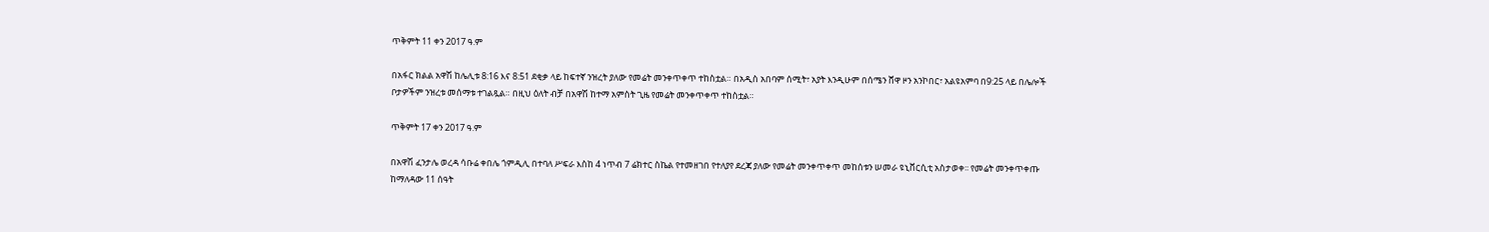ጥቅምት 11 ቀን 2017 ዓ.ም

በአፋር ክልል አዋሽ ከሌሊቱ 8:16 እና 8:51 ደቂቃ ላይ ከፍተኛ ንዝረት ያለው የመሬት መንቀጥቀጥ ተከስቷል። በአዲስ አበባም ሰሚት፣ አያት እንዲሁም በሰሜን ሸዋ ዞን አንኮበር፣ አልዩአምባ በ9:25 ላይ በሌሎች ቦታዎችም ንዝረቱ መሰማቱ ተገልጿል። በዚህ ዕለት ብቻ በአዋሽ ከተማ አምስት ጊዜ የመሬት መንቀጥቀጥ ተከስቷል።

ጥቅምት 17 ቀን 2017 ዓ.ም

በአዋሽ ፈንታሌ ወረዳ ሳቡሬ ቀበሌ ጎምዲሊ በተባለ ሥፍራ እስከ 4 ነጥብ 7 ሬክተር ስኬል የተመዘገበ የተለያየ ደረጃ ያለው የመሬት መንቀጥቀጥ መከሰቱን ሠመራ ዩኒቨርሲቲ አስታወቀ፡፡ የመሬት መንቀጥቀጡ ከማለዳው 11 ሰዓት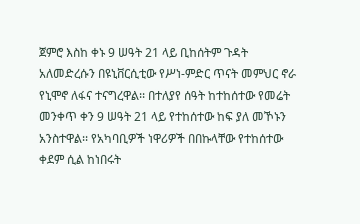ጀምሮ እስከ ቀኑ 9 ሠዓት 21 ላይ ቢከሰትም ጉዳት አለመድረሱን በዩኒቨርሲቲው የሥነ-ምድር ጥናት መምህር ኖራ የኒሞኖ ለፋና ተናግረዋል፡፡ በተለያየ ሰዓት ከተከሰተው የመሬት መንቀጥ ቀን 9 ሠዓት 21 ላይ የተከሰተው ከፍ ያለ መኾኑን አንስተዋል፡፡ የአካባቢዎች ነዋሪዎች በበኩላቸው የተከሰተው ቀደም ሲል ከነበሩት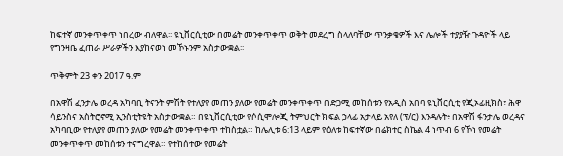ከፍተኛ መንቀጥቀጥ ነበረው ብለዋል፡፡ ዩኒቨርሲቲው በመሬት መንቀጥቀጥ ወቅት መደረግ ስላለባቸው ጥንቃቄዎች እና ሌሎች ተያያዥ ጉዳዮች ላይ የግንዛቤ ፈጠራ ሥራዎችን እያከናወነ መኾኑንም አስታውቋል፡፡

ጥቅምት 23 ቀን 2017 ዓ.ም

በአዋሽ ፈንታሌ ወረዳ አካባቢ ትናንት ምሽት የተለያየ መጠን ያለው የመሬት መንቀጥቀጥ በድጋሚ መከሰቱን የአዲስ አበባ ዩኒቨርሲቲ የጂኦፊዚክስ፣ ሕዋ ሳይንስና አስትሮኖሚ ኢንስቲትዩት አስታውቋል። በዩኒቨርሲቲው የሶሲሞሎጂ ትምህርት ክፍል ኃላፊ አታላይ አየለ (ፕ/ር) እንዳሉት፥ በአዋሽ ፋንታሌ ወረዳና አካባቢው የተለያየ መጠን ያለው የመሬት መንቀጥቀጥ ተከስቷል። ከሌሊቱ 6:13 ላይም የዕለቱ ከፍተኛው በሬክተር ስኬል 4 ነጥብ 6 የኾነ የመሬት መንቀጥቀጥ መከሰቱን ተናግረዋል። የተከሰተው የመሬት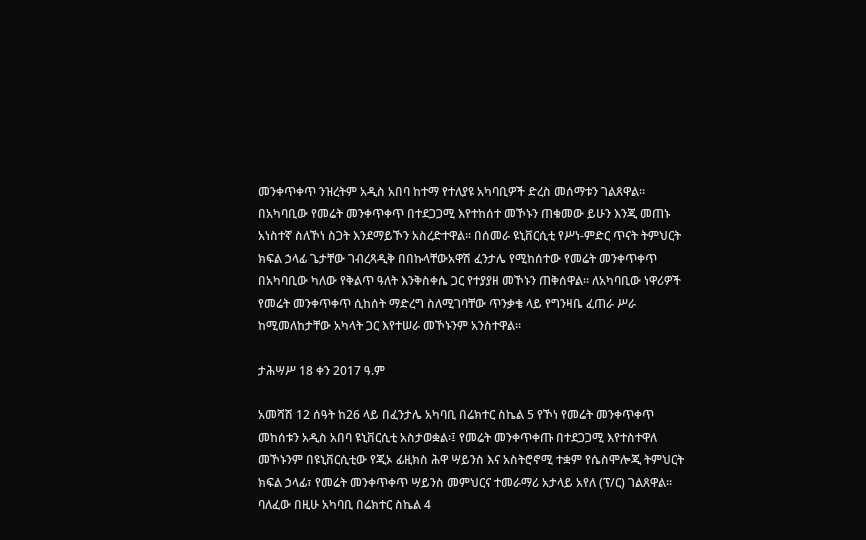መንቀጥቀጥ ንዝረትም አዲስ አበባ ከተማ የተለያዩ አካባቢዎች ድረስ መሰማቱን ገልጸዋል። በአካባቢው የመሬት መንቀጥቀጥ በተደጋጋሚ እየተከሰተ መኾኑን ጠቁመው ይሁን እንጂ መጠኑ አነስተኛ ስለኾነ ስጋት እንደማይኾን አስረድተዋል። በሰመራ ዩኒቨርሲቲ የሥነ-ምድር ጥናት ትምህርት ክፍል ኃላፊ ጌታቸው ገብረጻዲቅ በበኩላቸውአዋሽ ፈንታሌ የሚከሰተው የመሬት መንቀጥቀጥ በአካባቢው ካለው የቅልጥ ዓለት እንቅስቀሴ ጋር የተያያዘ መኾኑን ጠቅሰዋል። ለአካባቢው ነዋሪዎች የመሬት መንቀጥቀጥ ሲከሰት ማድረግ ስለሚገባቸው ጥንቃቄ ላይ የግንዛቤ ፈጠራ ሥራ ከሚመለከታቸው አካላት ጋር እየተሠራ መኾኑንም አንስተዋል።

ታሕሣሥ 18 ቀን 2017 ዓ.ም

አመሻሽ 12 ሰዓት ከ26 ላይ በፈንታሌ አካባቢ በሬክተር ስኬል 5 የኾነ የመሬት መንቀጥቀጥ መከሰቱን አዲስ አበባ ዩኒቨርሲቲ አስታወቋል፡፤ የመሬት መንቀጥቀጡ በተደጋጋሚ እየተስተዋለ መኾኑንም በዩኒቨርሲቲው የጂኦ ፊዚክስ ሕዋ ሣይንስ እና አስትሮኖሚ ተቋም የሴስሞሎጂ ትምህርት ክፍል ኃላፊ፣ የመሬት መንቀጥቀጥ ሣይንስ መምህርና ተመራማሪ አታላይ አየለ (ፕ/ር) ገልጸዋል፡፡ ባለፈው በዚሁ አካባቢ በሬክተር ስኬል 4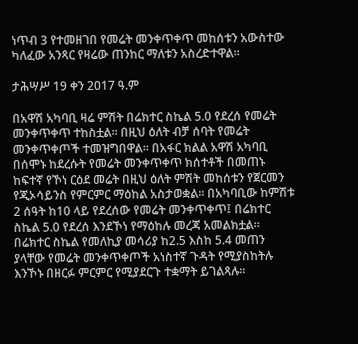ነጥብ 3 የተመዘገበ የመሬት መንቀጥቀጥ መከሰቱን አውስተው ካለፈው አንጻር የዛሬው ጠንከር ማለቱን አስረድተዋል፡፡

ታሕሣሥ 19 ቀን 2017 ዓ.ም

በአዋሽ አካባቢ ዛሬ ምሽት በሬክተር ስኬል 5.0 የደረሰ የመሬት መንቀጥቀጥ ተከስቷል፡፡ በዚህ ዕለት ብቻ ሰባት የመሬት መንቀጥቀጦች ተመዝግበዋል፡፡ በአፋር ክልል አዋሽ አካባቢ በሰሞኑ ከደረሱት የመሬት መንቀጥቀጥ ክሰተቶች በመጠኑ ከፍተኛ የኾነ ርዕደ መሬት በዚህ ዕለት ምሽት መከሰቱን የጀርመን የጂኦሳይንስ የምርምር ማዕከል አስታወቋል። በአካባቢው ከምሽቱ 2 ሰዓት ከ10 ላይ የደረሰው የመሬት መንቀጥቀጥ፤ በሬክተር ስኬል 5.0 የደረሰ እንደኾነ የማዕከሉ መረጃ አመልክቷል። በሬክተር ስኬል የመለኪያ መሳሪያ ከ2.5 እስከ 5.4 መጠን ያላቸው የመሬት መንቀጥቀጦች አነስተኛ ጉዳት የሚያስከትሉ እንኾኑ በዘርፉ ምርምር የሚያደርጉ ተቋማት ይገልጻሉ።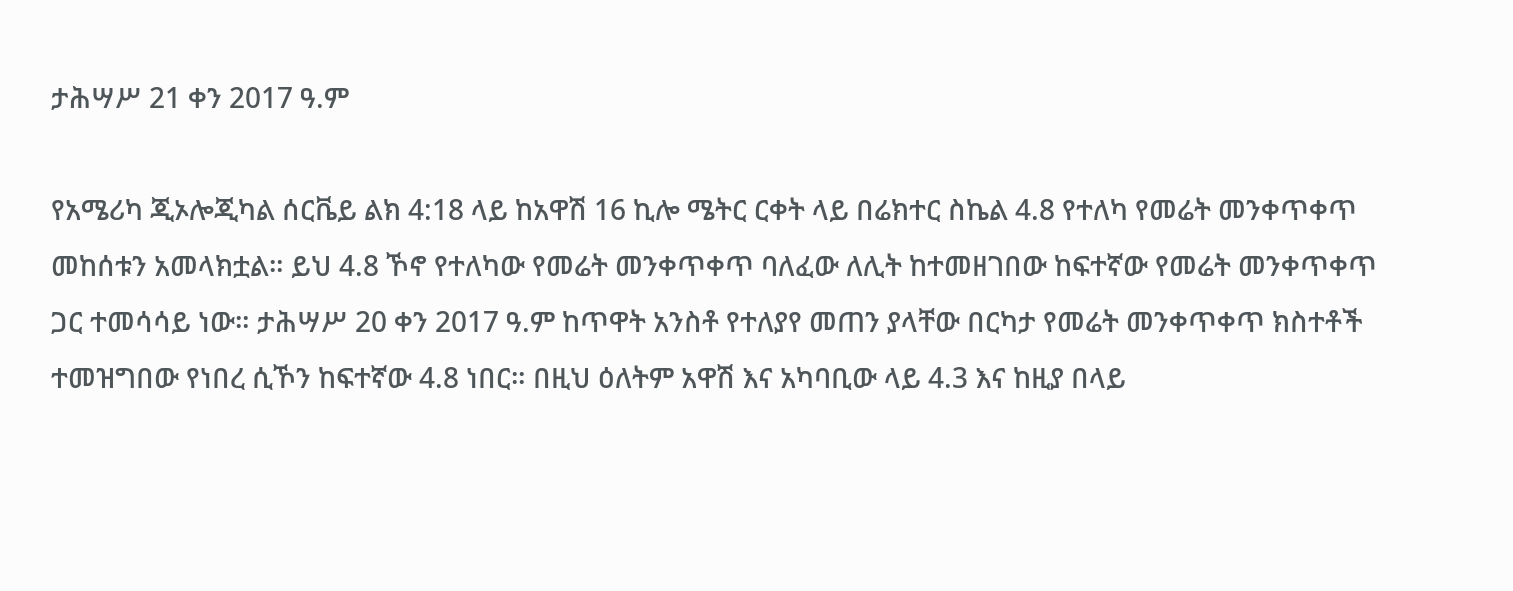ታሕሣሥ 21 ቀን 2017 ዓ.ም

የአሜሪካ ጂኦሎጂካል ሰርቬይ ልክ 4:18 ላይ ከአዋሽ 16 ኪሎ ሜትር ርቀት ላይ በሬክተር ስኬል 4.8 የተለካ የመሬት መንቀጥቀጥ መከሰቱን አመላክቷል። ይህ 4.8 ኾኖ የተለካው የመሬት መንቀጥቀጥ ባለፈው ለሊት ከተመዘገበው ከፍተኛው የመሬት መንቀጥቀጥ ጋር ተመሳሳይ ነው። ታሕሣሥ 20 ቀን 2017 ዓ.ም ከጥዋት አንስቶ የተለያየ መጠን ያላቸው በርካታ የመሬት መንቀጥቀጥ ክስተቶች ተመዝግበው የነበረ ሲኾን ከፍተኛው 4.8 ነበር። በዚህ ዕለትም አዋሽ እና አካባቢው ላይ 4.3 እና ከዚያ በላይ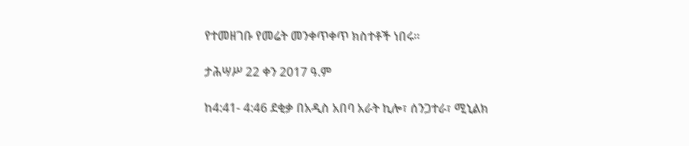የተመዘገቡ የመሬት መንቀጥቀጥ ክስተቶች ነበሩ።

ታሕሣሥ 22 ቀን 2017 ዓ.ም

ከ4:41- 4:46 ደቂቃ በአዲስ አበባ አራት ኪሎ፣ ሰንጋተራ፣ ሚኒልክ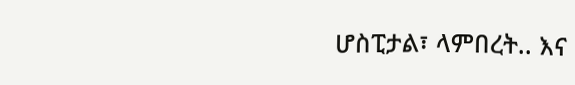ሆስፒታል፣ ላምበረት.. እና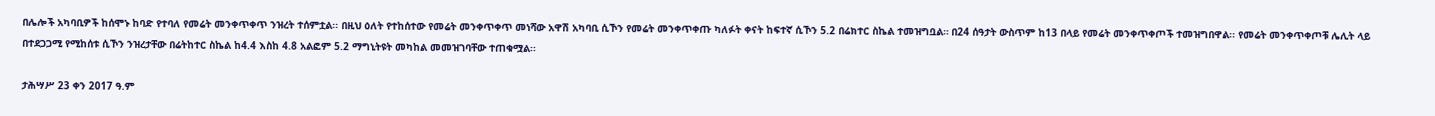በሌሎች አካባቢዎች ከሰሞኑ ከባድ የተባለ የመሬት መንቀጥቀጥ ንዝረት ተሰምቷል፡፡ በዚህ ዕለት የተከሰተው የመሬት መንቀጥቀጥ መነሻው አዋሽ አካባቢ ሲኾን የመሬት መንቀጥቀጡ ካለፉት ቀናት ከፍተኛ ሲኾን 5.2 በሬክተር ስኬል ተመዝግቧል። በ24 ሰዓታት ውስጥም ከ13 በላይ የመሬት መንቀጥቀጦች ተመዝግበዋል፡፡ የመሬት መንቀጥቀጦቹ ሌሊት ላይ በተደጋጋሚ የሚከሰቱ ሲኾን ንዝረታቸው በሬትከተር ስኬል ከ4.4 እስከ 4.8 አልፎም 5.2 ማግኒትዩት መካከል መመዝገባቸው ተጠቁሟል፡፡

ታሕሣሥ 23 ቀን 2017 ዓ.ም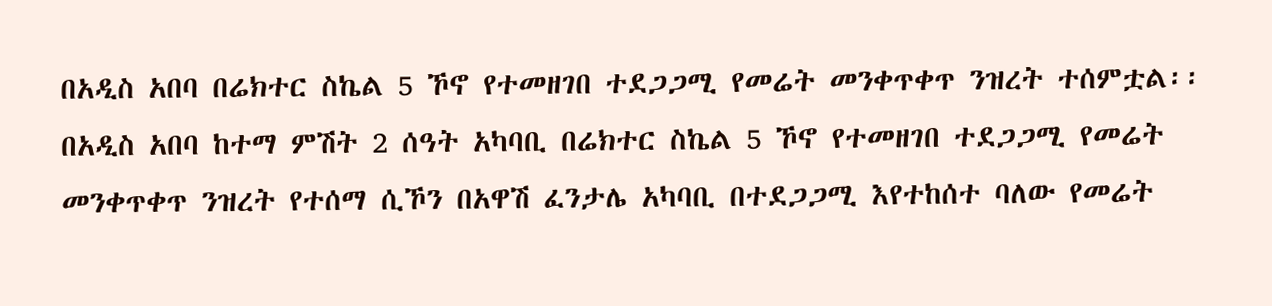በአዲስ አበባ በሬክተር ስኬል 5 ኾኖ የተመዘገበ ተደጋጋሚ የመሬት መንቀጥቀጥ ንዝረት ተሰምቷል፡፡ በአዲስ አበባ ከተማ ምሽት 2 ሰዓት አካባቢ በሬክተር ስኬል 5 ኾኖ የተመዘገበ ተደጋጋሚ የመሬት መንቀጥቀጥ ንዝረት የተሰማ ሲኾን በአዋሽ ፈንታሌ አካባቢ በተደጋጋሚ እየተከሰተ ባለው የመሬት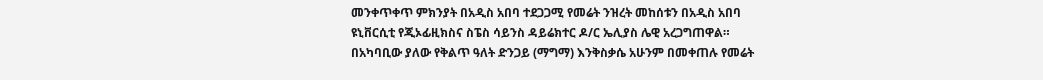መንቀጥቀጥ ምክንያት በአዲስ አበባ ተደጋጋሚ የመሬት ንዝረት መከሰቱን በአዲስ አበባ ዩኒቨርሲቲ የጂኦፊዚክስና ስፔስ ሳይንስ ዳይሬክተር ዶ/ር ኤሊያስ ሌዊ አረጋግጠዋል።  በአካባቢው ያለው የቅልጥ ዓለት ድንጋይ (ማግማ) እንቅስቃሴ አሁንም በመቀጠሉ የመሬት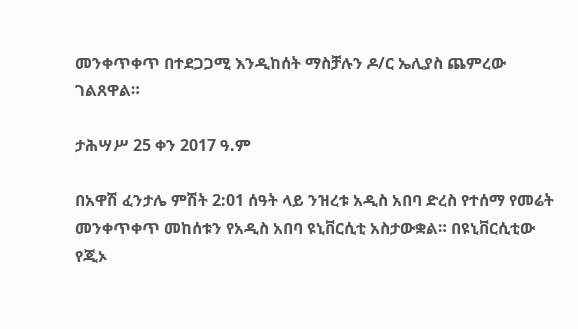መንቀጥቀጥ በተደጋጋሚ እንዲከሰት ማስቻሉን ዶ/ር ኤሊያስ ጨምረው ገልጸዋል።

ታሕሣሥ 25 ቀን 2017 ዓ.ም

በአዋሽ ፈንታሌ ምሽት 2:01 ሰዓት ላይ ንዝረቱ አዲስ አበባ ድረስ የተሰማ የመሬት መንቀጥቀጥ መከሰቱን የአዲስ አበባ ዩኒቨርሲቲ አስታውቋል። በዩኒቨርሲቲው የጂኦ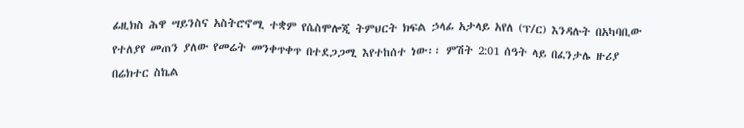ፊዚክስ ሕዋ ሣይንስና አስትሮኖሚ ተቋም የሴስሞሎጂ ትምህርት ክፍል ኃላፊ አታላይ አየለ (ፕ/ር) እንዳሉት በአካባቢው የተለያየ መጠን ያለው የመሬት መንቀጥቀጥ በተደጋጋሚ እየተከሰተ ነው፡፡ ምሽት 2:01 ሰዓት ላይ በፈንታሌ ዙሪያ በሬክተር ስኬል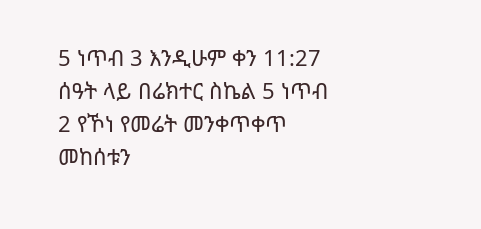5 ነጥብ 3 እንዲሁም ቀን 11:27 ሰዓት ላይ በሬክተር ስኬል 5 ነጥብ 2 የኾነ የመሬት መንቀጥቀጥ መከሰቱን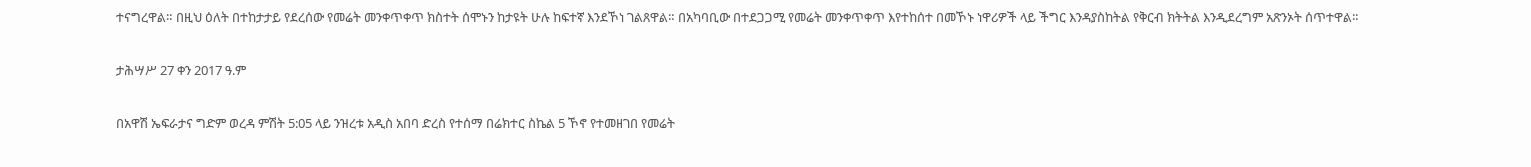ተናግረዋል። በዚህ ዕለት በተከታታይ የደረሰው የመሬት መንቀጥቀጥ ክስተት ሰሞኑን ከታዩት ሁሉ ከፍተኛ እንደኾነ ገልጸዋል። በአካባቢው በተደጋጋሚ የመሬት መንቀጥቀጥ እየተከሰተ በመኾኑ ነዋሪዎች ላይ ችግር እንዳያስከትል የቅርብ ክትትል እንዲደረግም አጽንኦት ሰጥተዋል።

ታሕሣሥ 27 ቀን 2017 ዓ.ም

በአዋሽ ኤፍራታና ግድም ወረዳ ምሽት 5:05 ላይ ንዝረቱ አዲስ አበባ ድረስ የተሰማ በሬክተር ስኬል 5 ኾኖ የተመዘገበ የመሬት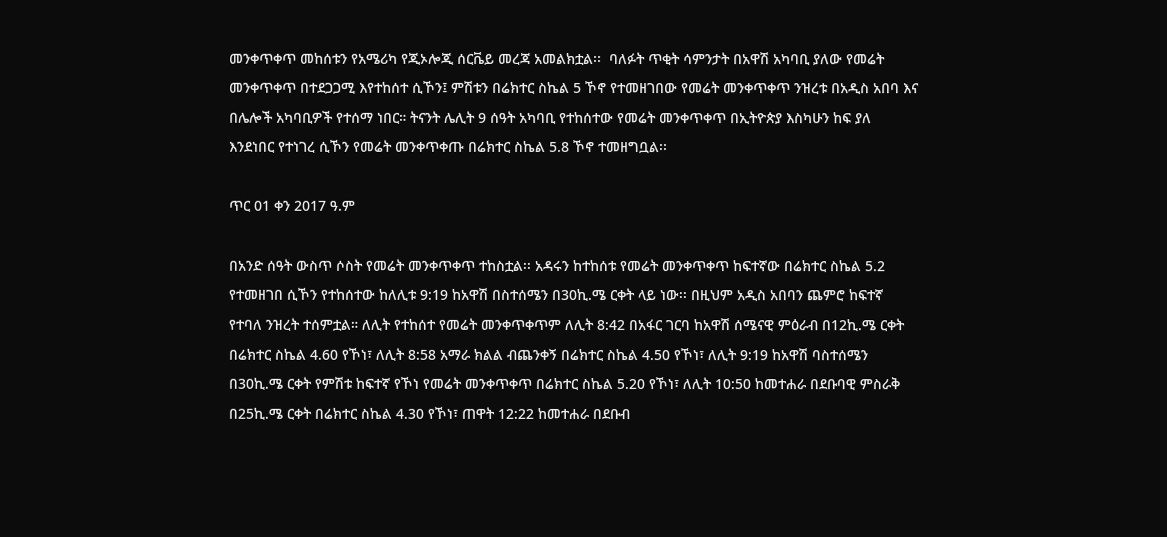መንቀጥቀጥ መከሰቱን የአሜሪካ የጂኦሎጂ ሰርቬይ መረጃ አመልክቷል፡፡  ባለፉት ጥቂት ሳምንታት በአዋሽ አካባቢ ያለው የመሬት መንቀጥቀጥ በተደጋጋሚ እየተከሰተ ሲኾን፤ ምሽቱን በሬክተር ስኬል 5 ኾኖ የተመዘገበው የመሬት መንቀጥቀጥ ንዝረቱ በአዲስ አበባ እና በሌሎች አካባቢዎች የተሰማ ነበር። ትናንት ሌሊት 9 ሰዓት አካባቢ የተከሰተው የመሬት መንቀጥቀጥ በኢትዮጵያ እስካሁን ከፍ ያለ እንደነበር የተነገረ ሲኾን የመሬት መንቀጥቀጡ በሬክተር ስኬል 5.8 ኾኖ ተመዘግቧል፡፡

ጥር 01 ቀን 2017 ዓ.ም

በአንድ ሰዓት ውስጥ ሶስት የመሬት መንቀጥቀጥ ተከስቷል፡፡ አዳሩን ከተከሰቱ የመሬት መንቀጥቀጥ ከፍተኛው በሬክተር ስኬል 5.2 የተመዘገበ ሲኾን የተከሰተው ከለሊቱ 9:19 ከአዋሽ በስተሰሜን በ30ኪ.ሜ ርቀት ላይ ነው፡፡ በዚህም አዲስ አበባን ጨምሮ ከፍተኛ የተባለ ንዝረት ተሰምቷል። ለሊት የተከሰተ የመሬት መንቀጥቀጥም ለሊት 8:42 በአፋር ገርባ ከአዋሽ ሰሜናዊ ምዕራብ በ12ኪ.ሜ ርቀት በሬክተር ስኬል 4.60 የኾነ፣ ለሊት 8:58 አማራ ክልል ብጨንቀኝ በሬክተር ስኬል 4.50 የኾነ፣ ለሊት 9:19 ከአዋሽ ባስተሰሜን በ30ኪ.ሜ ርቀት የምሽቱ ከፍተኛ የኾነ የመሬት መንቀጥቀጥ በሬክተር ስኬል 5.20 የኾነ፣ ለሊት 10:50 ከመተሐራ በደቡባዊ ምስራቅ በ25ኪ.ሜ ርቀት በሬክተር ስኬል 4.30 የኾነ፣ ጠዋት 12:22 ከመተሐራ በደቡብ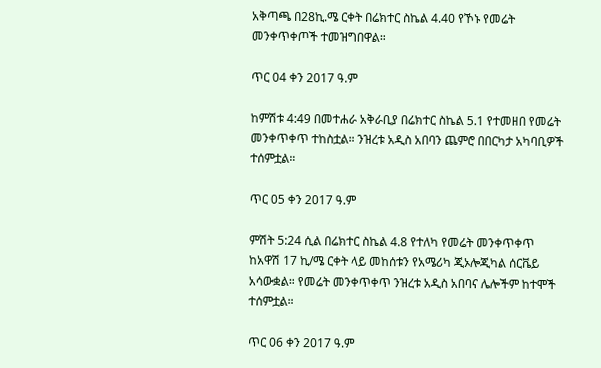አቅጣጫ በ28ኪ.ሜ ርቀት በሬክተር ስኬል 4.40 የኾኑ የመሬት መንቀጥቀጦች ተመዝግበዋል።

ጥር 04 ቀን 2017 ዓ.ም

ከምሽቱ 4:49 በመተሐራ አቅራቢያ በሬክተር ስኬል 5.1 የተመዘበ የመሬት መንቀጥቀጥ ተከስቷል። ንዝረቱ አዲስ አበባን ጨምሮ በበርካታ አካባቢዎች ተሰምቷል።

ጥር 05 ቀን 2017 ዓ.ም

ምሽት 5:24 ሲል በሬክተር ስኬል 4.8 የተለካ የመሬት መንቀጥቀጥ ከአዋሽ 17 ኪ/ሜ ርቀት ላይ መከሰቱን የአሜሪካ ጂኦሎጂካል ሰርቬይ አሳውቋል። የመሬት መንቀጥቀጥ ንዝረቱ አዲስ አበባና ሌሎችም ከተሞች ተሰምቷል።

ጥር 06 ቀን 2017 ዓ.ም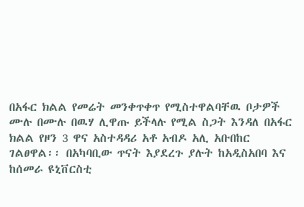በአፋር ክልል የመሬት መንቀጥቀጥ የሚስተዋልባቸዉ ቦታዎች ሙሉ በሙሉ በዉሃ ሊዋጡ ይችላሉ የሚል ስጋት እንዳለ በአፋር ክልል የዞን 3 ዋና አስተዳዳሪ አቶ አብዶ አሊ አቡበከር  ገልፀዋል፡፡ በአካባቢው ጥናት እያደረጉ ያሉት ከአዲስአበባ እና ከሰመራ ዩኒቨርስቲ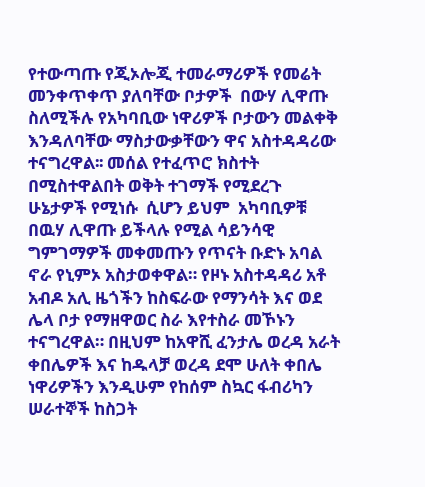የተውጣጡ የጂኦሎጂ ተመራማሪዎች የመሬት መንቀጥቀጥ ያለባቸው ቦታዎች  በውሃ ሊዋጡ ስለሚችሉ የአካባቢው ነዋሪዎች ቦታውን መልቀቅ እንዳለባቸው ማስታውቃቸውን ዋና አስተዳዳሪው ተናግረዋል፡፡ መሰል የተፈጥሮ ክስተት በሚስተዋልበት ወቅት ተገማች የሚደረጉ ሁኔታዎች የሚነሱ  ሲሆን ይህም  አካባቢዎቹ በዉሃ ሊዋጡ ይችላሉ የሚል ሳይንሳዊ ግምገማዎች መቀመጡን የጥናት ቡድኑ አባል ኖራ የኒምኦ አስታወቀዋል። የዞኑ አስተዳዳሪ አቶ አብዶ አሊ ዜጎችን ከስፍራው የማንሳት እና ወደ ሌላ ቦታ የማዘዋወር ስራ እየተስራ መኾኑን ተናግረዋል። በዚህም ከአዋሺ ፈንታሌ ወረዳ አራት ቀበሌዎች እና ከዱላቻ ወረዳ ደሞ ሁለት ቀበሌ ነዋሪዎችን እንዲሁም የከሰም ስኳር ፋብሪካን ሠራተኞች ከስጋት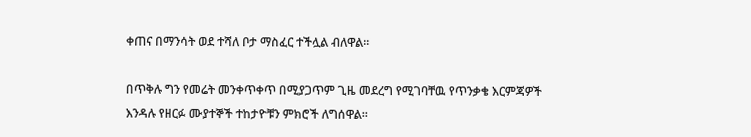ቀጠና በማንሳት ወደ ተሻለ ቦታ ማስፈር ተችሏል ብለዋል፡፡

በጥቅሉ ግን የመሬት መንቀጥቀጥ በሚያጋጥም ጊዜ መደረግ የሚገባቸዉ የጥንቃቄ እርምጃዎች እንዳሉ የዘርፉ ሙያተኞች ተከታዮቹን ምክሮች ለግሰዋል፡፡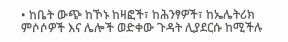• ከቤት ውጭ ከኾኑ ከዛፎች፣ ከሕንፃዎች፣ ከኤሌትሪክ ምሶሶዎች እና ሌሎች ወድቀው ጉዳት ሊያደርሱ ከሚችሉ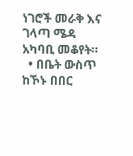ነገሮች መራቅ እና ገላጣ ሜዳ አካባቢ መቆየት።
  • በቤት ውስጥ ከኾኑ በበር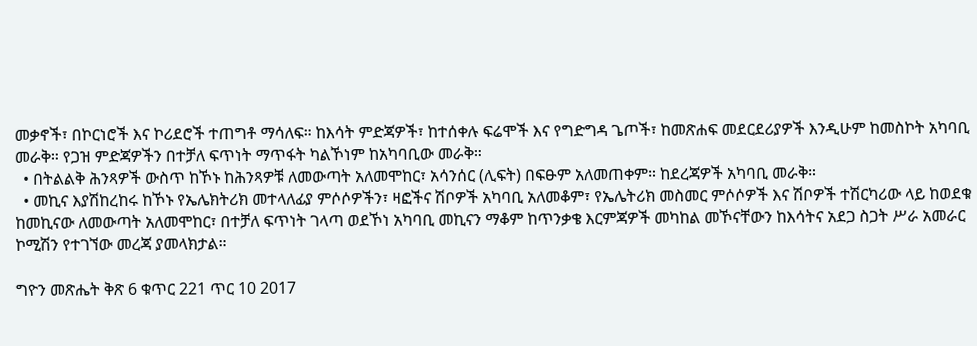መቃኖች፣ በኮርነሮች እና ኮሪደሮች ተጠግቶ ማሳለፍ። ከእሳት ምድጃዎች፣ ከተሰቀሉ ፍሬሞች እና የግድግዳ ጌጦች፣ ከመጽሐፍ መደርደሪያዎች እንዲሁም ከመስኮት አካባቢ መራቅ። የጋዝ ምድጃዎችን በተቻለ ፍጥነት ማጥፋት ካልኾነም ከአካባቢው መራቅ።
  • በትልልቅ ሕንጻዎች ውስጥ ከኾኑ ከሕንጻዎቹ ለመውጣት አለመሞከር፣ አሳንሰር (ሊፍት) በፍፁም አለመጠቀም። ከደረጃዎች አካባቢ መራቅ።
  • መኪና እያሽከረከሩ ከኾኑ የኤሌክትሪክ መተላለፊያ ምሶሶዎችን፣ ዛፎችና ሽቦዎች አካባቢ አለመቆም፣ የኤሌትሪክ መስመር ምሶሶዎች እና ሽቦዎች ተሽርካሪው ላይ ከወደቁ ከመኪናው ለመውጣት አለመሞከር፣ በተቻለ ፍጥነት ገላጣ ወደኾነ አካባቢ መኪናን ማቆም ከጥንቃቄ እርምጃዎች መካከል መኾናቸውን ከእሳትና አደጋ ስጋት ሥራ አመራር ኮሚሽን የተገኘው መረጃ ያመላክታል።

ግዮን መጽሔት ቅጽ 6 ቁጥር 221 ጥር 10 2017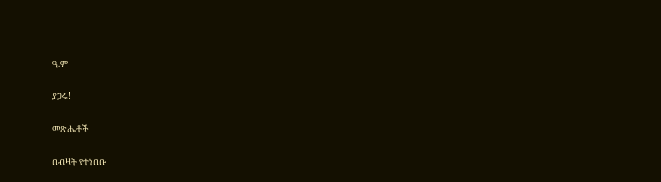ዓ.ም

ያጋሩ!

መጽሔቶች

በብዛት የተነበቡ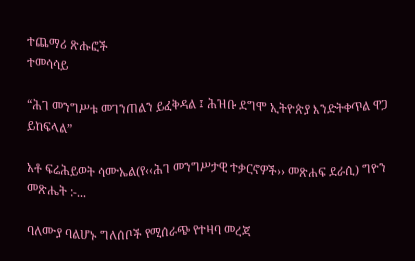ተጨማሪ ጽሑፎች
ተመሳሳይ

“ሕገ መንግሥቱ መገንጠልን ይፈቅዳል ፤ ሕዝቡ ደግሞ ኢትዮጵያ እንድትቀጥል ዋጋ ይከፍላል”

አቶ ፍሬሕይወት ሳሙኤል(የ‹‹ሕገ መንግሥታዊ ተቃርኖዎች›› መጽሐፍ ደራሲ) ግዮን መጽሔት :-...

ባለሙያ ባልሆኑ ግለሰቦች የሚሰራጭ የተዛባ መረጃ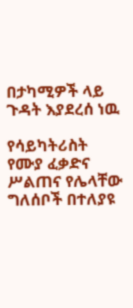በታካሚዎች ላይ ጉዳት እያደረሰ ነዉ

የሳይካትሪስት የሙያ ፈቃድና ሥልጠና የሌላቸው ግለሰቦች በተለያዩ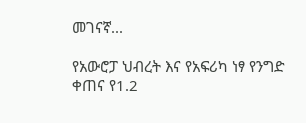መገናኛ...

የአውሮፓ ህብረት እና የአፍሪካ ነፃ የንግድ ቀጠና የ1.2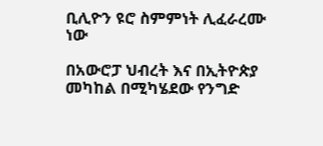ቢሊዮን ዩሮ ስምምነት ሊፈራረሙ ነው

በአውሮፓ ህብረት እና በኢትዮጵያ መካከል በሚካሄደው የንግድ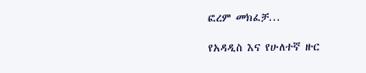ፎረም መክፈቻ...

የአዳዲስ እና የሁለተኛ ዙር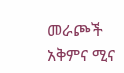መራጮች አቅምና ሚና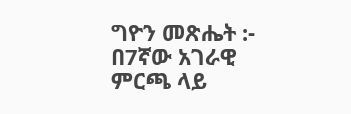ግዮን መጽሔት :- በ7ኛው አገራዊ ምርጫ ላይ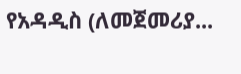የአዳዲስ (ለመጀመሪያ...